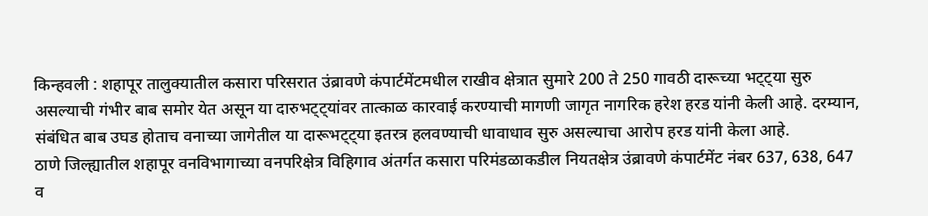किन्हवली : शहापूर तालुक्यातील कसारा परिसरात उंब्रावणे कंपार्टमेंटमधील राखीव क्षेत्रात सुमारे 200 ते 250 गावठी दारूच्या भट्ट्या सुरु असल्याची गंभीर बाब समोर येत असून या दारुभट्ट्यांवर तात्काळ कारवाई करण्याची मागणी जागृत नागरिक हरेश हरड यांनी केली आहे. दरम्यान, संबंधित बाब उघड होताच वनाच्या जागेतील या दारूभट्ट्या इतरत्र हलवण्याची धावाधाव सुरु असल्याचा आरोप हरड यांनी केला आहे.
ठाणे जिल्ह्यातील शहापूर वनविभागाच्या वनपरिक्षेत्र विहिगाव अंतर्गत कसारा परिमंडळाकडील नियतक्षेत्र उंब्रावणे कंपार्टमेंट नंबर 637, 638, 647 व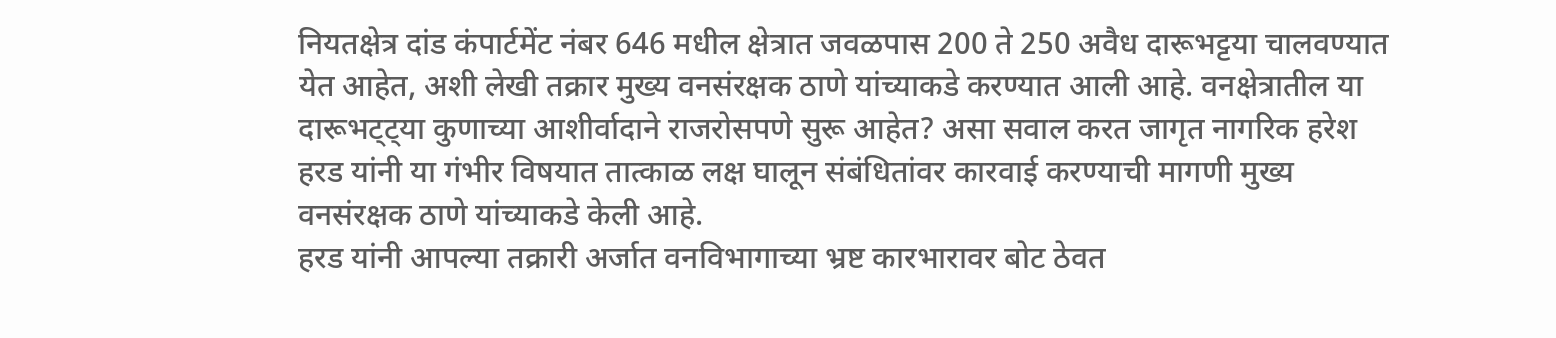नियतक्षेत्र दांड कंपार्टमेंट नंबर 646 मधील क्षेत्रात जवळपास 200 ते 250 अवैध दारूभट्टया चालवण्यात येत आहेत, अशी लेखी तक्रार मुख्य वनसंरक्षक ठाणे यांच्याकडे करण्यात आली आहे. वनक्षेत्रातील या दारूभट्ट्या कुणाच्या आशीर्वादाने राजरोसपणे सुरू आहेत? असा सवाल करत जागृत नागरिक हरेश हरड यांनी या गंभीर विषयात तात्काळ लक्ष घालून संबंधितांवर कारवाई करण्याची मागणी मुख्य वनसंरक्षक ठाणे यांच्याकडे केली आहे.
हरड यांनी आपल्या तक्रारी अर्जात वनविभागाच्या भ्रष्ट कारभारावर बोट ठेवत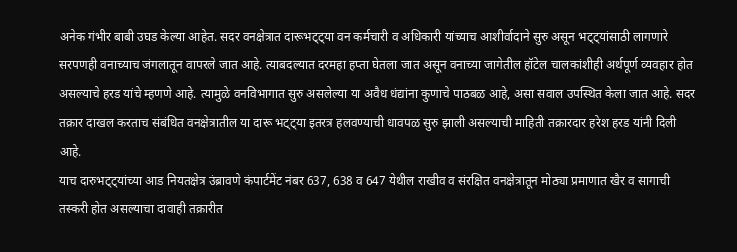अनेक गंभीर बाबी उघड केल्या आहेत. सदर वनक्षेत्रात दारूभट्ट्या वन कर्मचारी व अधिकारी यांच्याच आशीर्वादाने सुरु असून भट्ट्यांसाठी लागणारे सरपणही वनाच्याच जंगलातून वापरले जात आहे. त्याबदल्यात दरमहा हप्ता घेतला जात असून वनाच्या जागेतील हॉटेल चालकांशीही अर्थपूर्ण व्यवहार होत असल्याचे हरड यांचे म्हणणे आहे. त्यामुळे वनविभागात सुरु असलेल्या या अवैध धंद्यांना कुणाचे पाठबळ आहे, असा सवाल उपस्थित केला जात आहे. सदर तक्रार दाखल करताच संबंधित वनक्षेत्रातील या दारू भट्ट्या इतरत्र हलवण्याची धावपळ सुरु झाली असल्याची माहिती तक्रारदार हरेश हरड यांनी दिली आहे.
याच दारुभट्ट्यांच्या आड नियतक्षेत्र उंब्रावणे कंपार्टमेंट नंबर 637, 638 व 647 येथील राखीव व संरक्षित वनक्षेत्रातून मोठ्या प्रमाणात खैर व सागाची तस्करी होत असल्याचा दावाही तक्रारीत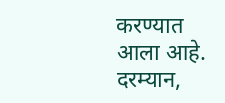करण्यात आला आहे. दरम्यान,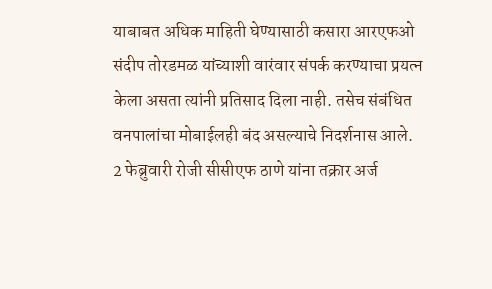याबाबत अधिक माहिती घेण्यासाठी कसारा आरएफओ संदीप तोरडमळ यांच्याशी वारंवार संपर्क करण्याचा प्रयत्न केला असता त्यांनी प्रतिसाद दिला नाही. तसेच संबंधित वनपालांचा मोबाईलही बंद असल्याचे निदर्शनास आले.
2 फेब्रुवारी रोजी सीसीएफ ठाणे यांना तक्रार अर्ज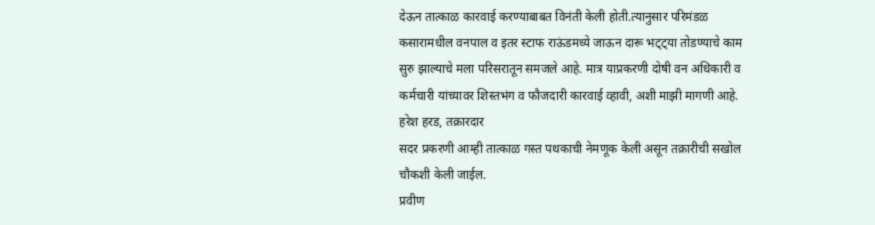देऊन तात्काळ कारवाई करण्याबाबत विनंती केली होती.त्यानुसार परिमंडळ कसारामधील वनपाल व इतर स्टाफ राऊंडमध्ये जाऊन दारू भट्ट्या तोडण्याचे काम सुरु झाल्याचे मला परिसरातून समजले आहे. मात्र याप्रकरणी दोषी वन अधिकारी व कर्मचारी यांच्यावर शिस्तभंग व फौजदारी कारवाई व्हावी, अशी माझी मागणी आहे.
हरेश हरड, तक्रारदार
सदर प्रकरणी आम्ही तात्काळ गस्त पथकाची नेमणूक केली असून तक्रारीची सखोल चौकशी केली जाईल.
प्रवीण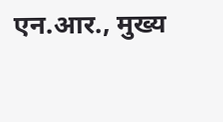एन.आर., मुख्य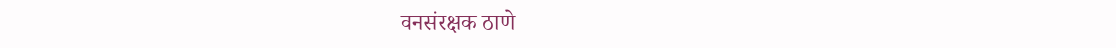वनसंरक्षक ठाणे